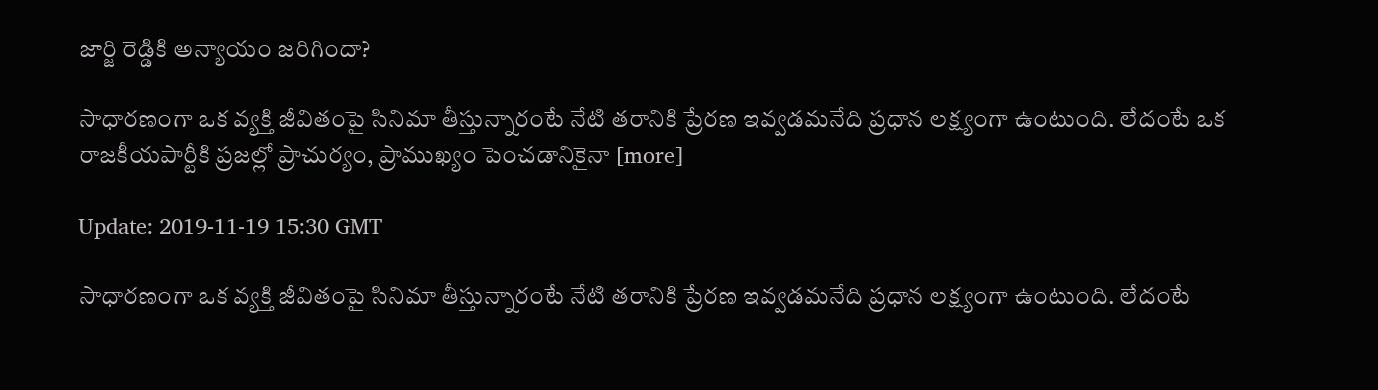జార్జి రెడ్డికి అన్యాయం జరిగిందా?

సాధారణంగా ఒక వ్యక్తి జీవితంపై సినిమా తీస్తున్నారంటే నేటి తరానికి ప్రేరణ ఇవ్వడమనేది ప్రధాన లక్ష్యంగా ఉంటుంది. లేదంటే ఒక రాజకీయపార్టీకి ప్రజల్లో ప్రాచుర్యం, ప్రాముఖ్యం పెంచడానికైనా [more]

Update: 2019-11-19 15:30 GMT

సాధారణంగా ఒక వ్యక్తి జీవితంపై సినిమా తీస్తున్నారంటే నేటి తరానికి ప్రేరణ ఇవ్వడమనేది ప్రధాన లక్ష్యంగా ఉంటుంది. లేదంటే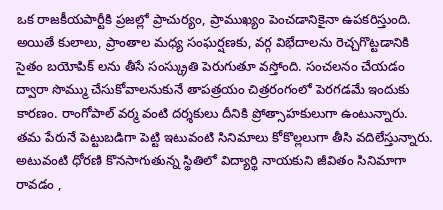ఒక రాజకీయపార్టీకి ప్రజల్లో ప్రాచుర్యం, ప్రాముఖ్యం పెంచడానికైనా ఉపకరిస్తుంది. అయితే కులాలు, ప్రాంతాల మధ్య సంఘర్షణకు, వర్గ విభేదాలను రెచ్చగొట్టడానికి సైతం బయోపిక్ లను తీసే సంస్క్రుతి పెరుగుతూ వస్తోంది. సంచలనం చేయడం ద్వారా సొమ్ము చేసుకోవాలనుకునే తాపత్రయం చిత్రరంగంలో పెరగడమే ఇందుకు కారణం. రాంగోపాల్ వర్మ వంటి దర్శకులు దీనికి ప్రోత్సాహకులుగా ఉంటున్నారు. తమ పేరునే పెట్టుబడిగా పెట్టి ఇటువంటి సినిమాలు కోకొల్లలుగా తీసి వదిలేస్తున్నారు. అటువంటి ధోరణి కొనసాగుతున్న స్థితిలో విద్యార్థి నాయకుని జీవితం సినిమాగా రావడం ,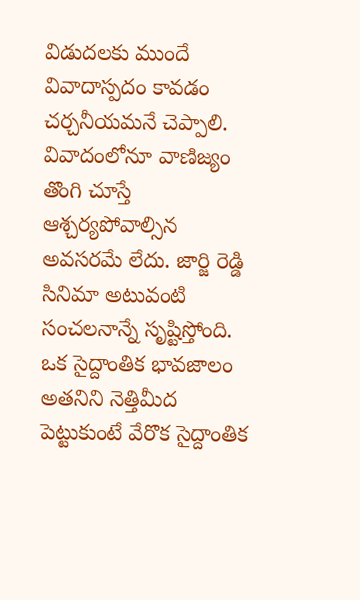విడుదలకు ముందే వివాదాస్పదం కావడం చర్చనీయమనే చెప్పాలి. వివాదంలోనూ వాణిజ్యం తొంగి చూస్తే ఆశ్చర్యపోవాల్సిన అవసరమే లేదు. జార్జి రెడ్డి సినిమా అటువంటి సంచలనాన్నే సృష్టిస్తోంది. ఒక సైద్దాంతిక భావజాలం అతనిని నెత్తిమీద పెట్టుకుంటే వేరొక సైద్దాంతిక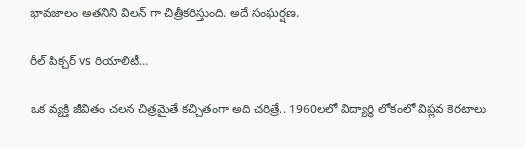భావజాలం అతనిని విలన్ గా చిత్రీకరిస్తుంది. అదే సంఘర్షణ.

రీల్ పిక్చర్ vs రియాలిటీ…

ఒక వ్యక్తి జీవితం చలన చిత్రమైతే కచ్చితంగా అది చరిత్రే.. 1960లలో విద్యార్థి లోకంలో విప్లవ కెరటాలు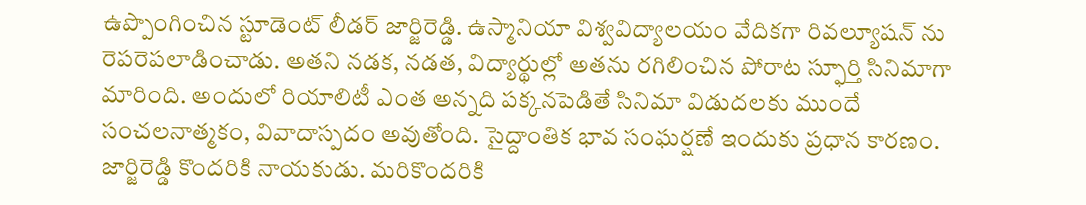ఉప్పొంగించిన స్టూడెంట్ లీడర్ జార్జిరెడ్డి. ఉస్మానియా విశ్వవిద్యాలయం వేదికగా రివల్యూషన్ ను రెపరెపలాడించాడు. అతని నడక, నడత, విద్యార్థుల్లో అతను రగిలించిన పోరాట స్ఫూర్తి సినిమాగా మారింది. అందులో రియాలిటీ ఎంత అన్నది పక్కనపెడితే సినిమా విడుదలకు ముందే సంచలనాత్మకం, వివాదాస్పదం అవుతోంది. సైద్దాంతిక భావ సంఘర్షణే ఇందుకు ప్రధాన కారణం. జార్జిరెడ్డి కొందరికి నాయకుడు. మరికొందరికి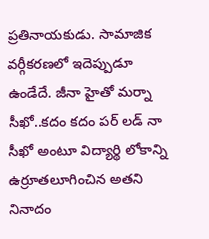ప్రతినాయకుడు. సామాజిక వర్గీకరణలో ఇదెప్పుడూ ఉండేదే. జీనా హైతో మర్నా సీఖో..కదం కదం పర్ లడ్ నా సీఖో అంటూ విద్యార్థి లోకాన్ని ఉర్రూతలూగించిన అతని నినాదం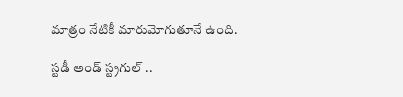మాత్రం నేటికీ మారుమోగుతూనే ఉంది.

స్టడీ అండ్ స్ట్రగుల్ ..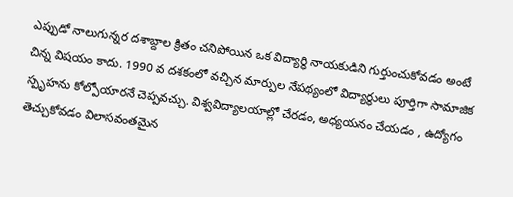ఎప్పుడో నాలుగున్నర దశాబ్దాల క్రితం చనిపోయిన ఒక విద్యార్థి నాయకుడిని గుర్తుంచుకోవడం అంటే చిన్న విషయం కాదు. 1990 వ దశకంలో వచ్చిన మార్పుల నేపథ్యంలో విద్యార్థులు పూర్తిగా సామాజిక స్పృహను కోల్పోయారనే చెప్పవచ్చు. విశ్వవిద్యాలయాల్లో చేరడం, అధ్యయనం చేయడం , ఉద్యోగం తెచ్చుకోవడం విలాసవంతమైన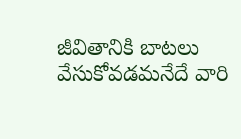జీవితానికి బాటలు వేసుకోవడమనేదే వారి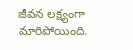జీవన లక్ష్యంగా మారిపోయింది.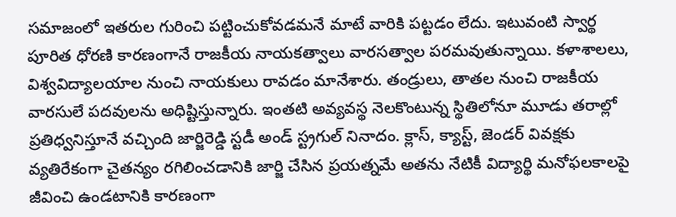సమాజంలో ఇతరుల గురించి పట్టించుకోవడమనే మాటే వారికి పట్టడం లేదు. ఇటువంటి స్వార్థ పూరిత ధోరణి కారణంగానే రాజకీయ నాయకత్వాలు వారసత్వాల పరమవుతున్నాయి. కళాశాలలు, విశ్వవిద్యాలయాల నుంచి నాయకులు రావడం మానేశారు. తండ్రులు, తాతల నుంచి రాజకీయ వారసులే పదవులను అధిష్టిస్తున్నారు. ఇంతటి అవ్యవస్థ నెలకొంటున్న స్థితిలోనూ మూడు తరాల్లో ప్రతిధ్వనిస్తూనే వచ్చింది జార్జిరెడ్డి స్టడీ అండ్ స్ట్రగుల్ నినాదం. క్లాస్, క్యాస్ట్, జెండర్ వివక్షకు వ్యతిరేకంగా చైతన్యం రగిలించడానికి జార్జి చేసిన ప్రయత్నమే అతను నేటికీ విద్యార్థి మనోఫలకాలపై జీవించి ఉండటానికి కారణంగా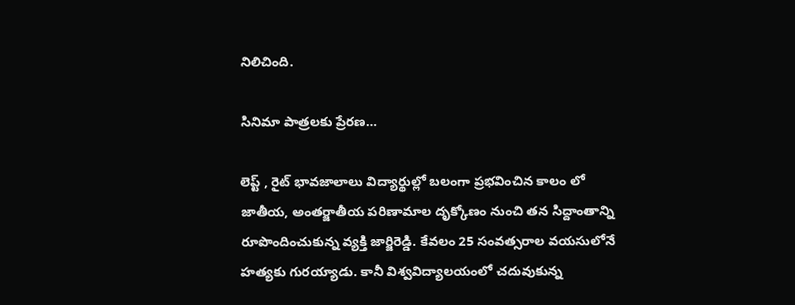నిలిచింది.

సినిమా పాత్రలకు ప్రేరణ…

లెప్ట్ , రైట్ భావజాలాలు విద్యార్థుల్లో బలంగా ప్రభవించిన కాలం లో జాతీయ, అంతర్జాతీయ పరిణామాల దృక్కోణం నుంచి తన సిద్దాంతాన్ని రూపొందించుకున్న వ్యక్తి జార్జిరెడ్డి. కేవలం 25 సంవత్సరాల వయసులోనే హత్యకు గురయ్యాడు. కానీ విశ్వవిద్యాలయంలో చదువుకున్న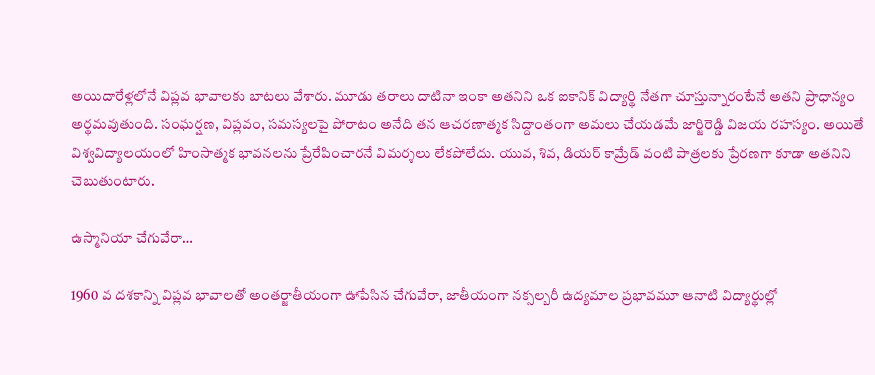అయిదారేళ్లలోనే విప్లవ భావాలకు బాటలు వేశారు. మూడు తరాలు దాటినా ఇంకా అతనిని ఒక ఐకానిక్ విద్యార్థి నేతగా చూస్తున్నారంటేనే అతని ప్రాధాన్యం అర్థమవుతుంది. సంఘర్షణ, విప్లవం, సమస్యలపై పోరాటం అనేది తన ఆచరణాత్మక సిద్దాంతంగా అమలు చేయడమే జార్జిరెడ్డి విజయ రహస్యం. అయితే విశ్వవిద్యాలయంలో హింసాత్మక భావనలను ప్రేరేపించారనే విమర్శలు లేకపోలేదు. యువ, శివ, డియర్ కామ్రేడ్ వంటి పాత్రలకు ప్రేరణగా కూడా అతనిని చెబుతుంటారు.

ఉస్మానియా చేగువేరా…

1960 వ దశకాన్ని విప్లవ భావాలతో అంతర్జాతీయంగా ఊపేసిన చేగువేరా, జాతీయంగా నక్సల్బరీ ఉద్యమాల ప్రభావమూ ఆనాటి విద్యార్థుల్లో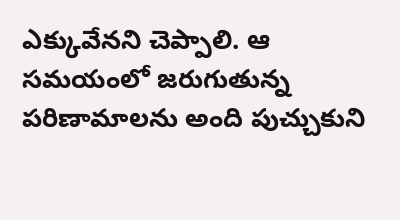ఎక్కువేనని చెప్పాలి. ఆ సమయంలో జరుగుతున్న పరిణామాలను అంది పుచ్చుకుని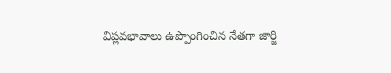విప్లవభావాలు ఉప్పొంగించిన నేతగా జార్జి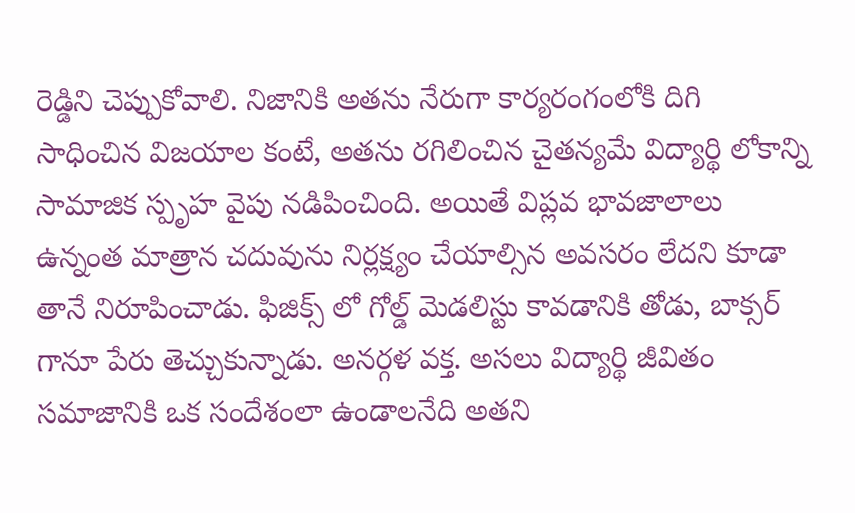రెడ్డిని చెప్పుకోవాలి. నిజానికి అతను నేరుగా కార్యరంగంలోకి దిగి సాధించిన విజయాల కంటే, అతను రగిలించిన చైతన్యమే విద్యార్థి లోకాన్ని సామాజిక స్పృహ వైపు నడిపించింది. అయితే విప్లవ భావజాలాలు ఉన్నంత మాత్రాన చదువును నిర్లక్ష్యం చేయాల్సిన అవసరం లేదని కూడా తానే నిరూపించాడు. ఫిజిక్స్ లో గోల్డ్ మెడలిస్టు కావడానికి తోడు, బాక్సర్ గానూ పేరు తెచ్చుకున్నాడు. అనర్గళ వక్త. అసలు విద్యార్థి జీవితం సమాజానికి ఒక సందేశంలా ఉండాలనేది అతని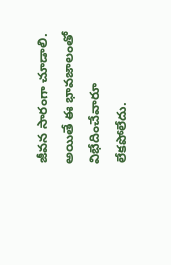జీవన సారంగా చూడాలి. అయితే ఈ భావజాలంతో విభేదించేవారూ లేకపోలేదు.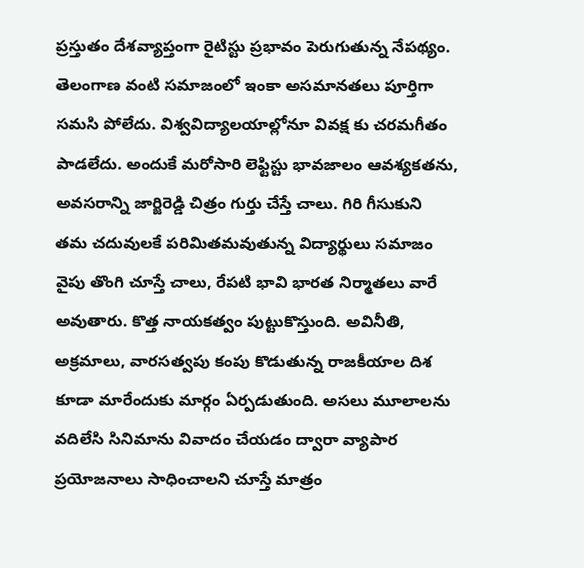ప్రస్తుతం దేశవ్యాప్తంగా రైటిస్టు ప్రభావం పెరుగుతున్న నేపథ్యం. తెలంగాణ వంటి సమాజంలో ఇంకా అసమానతలు పూర్తిగా సమసి పోలేదు. విశ్వవిద్యాలయాల్లోనూ వివక్ష కు చరమగీతం పాడలేదు. అందుకే మరోసారి లెఫ్టిస్టు భావజాలం ఆవశ్యకతను, అవసరాన్ని జార్జిరెడ్డి చిత్రం గుర్తు చేస్తే చాలు. గిరి గీసుకుని తమ చదువులకే పరిమితమవుతున్న విద్యార్థులు సమాజం వైపు తొంగి చూస్తే చాలు, రేపటి భావి భారత నిర్మాతలు వారే అవుతారు. కొత్త నాయకత్వం పుట్టుకొస్తుంది. అవినీతి, అక్రమాలు, వారసత్వపు కంపు కొడుతున్న రాజకీయాల దిశ కూడా మారేందుకు మార్గం ఏర్పడుతుంది. అసలు మూలాలను వదిలేసి సినిమాను వివాదం చేయడం ద్వారా వ్యాపార ప్రయోజనాలు సాధించాలని చూస్తే మాత్రం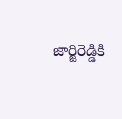జార్జిరెడ్డికి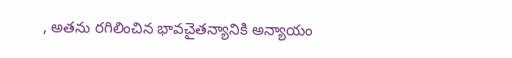, అతను రగిలించిన భావచైతన్యానికి అన్యాయం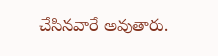చేసినవారే అవుతారు.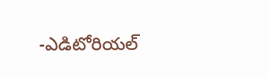-ఎడిటోరియల్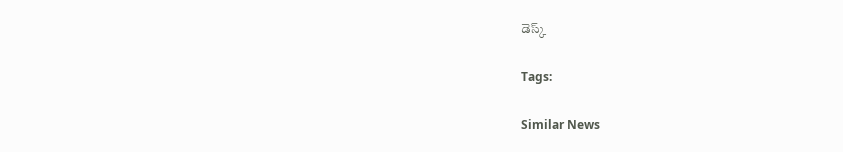డెస్క్

Tags:

Similar News